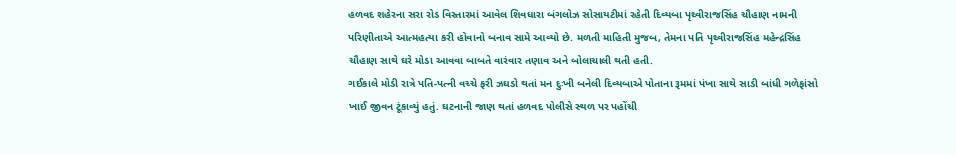હળવદ શહેરના સરા રોડ વિસ્તારમાં આવેલ શિવધારા બંગલોઝ સોસાયટીમાં રહેતી દિવ્યબા પૃથ્વીરાજસિંહ ચૌહાણ નામની પરિણીતાએ આત્મહત્યા કરી હોવાનો બનાવ સામે આવ્યો છે. મળતી માહિતી મુજબ, તેમના પતિ પૃથ્વીરાજસિંહ મહેન્દ્રસિંહ ચૌહાણ સાથે ઘરે મોડા આવવા બાબતે વારંવાર તણાવ અને બોલાચાલી થતી હતી.
ગઈકાલે મોડી રાત્રે પતિ-પત્ની વચ્ચે ફરી ઝઘડો થતાં મન દુઃખી બનેલી દિવ્યબાએ પોતાના રૂમમાં પંખા સાથે સાડી બાંધી ગળેફાંસો ખાઈ જીવન ટૂંકાવ્યું હતું. ઘટનાની જાણ થતાં હળવદ પોલીસે સ્થળ પર પહોંચી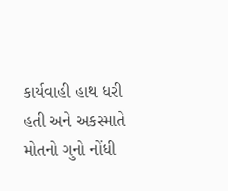કાર્યવાહી હાથ ધરી હતી અને અકસ્માતે મોતનો ગુનો નોંધી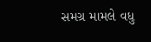સમગ્ર મામલે વધુ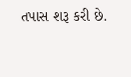તપાસ શરૂ કરી છે.